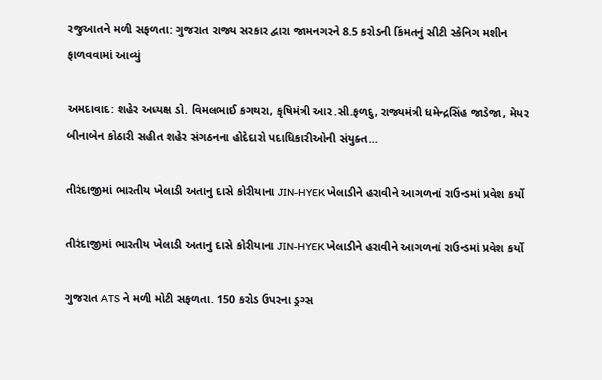રજુઆતને મળી સફળતા: ગુજરાત રાજ્ય સરકાર દ્વારા જામનગરને 8.5 કરોડની કિંમતનું સીટી સ્કેનિગ મશીન ફાળવવામાં આવ્યું

અમદાવાદ: શહેર અધ્યક્ષ ડો. વિમલભાઈ કગથરા, કૃષિમંત્રી આર.સી.ફળદુ, રાજ્યમંત્રી ધમેન્દ્રસિંહ જાડેજા, મેયર બીનાબેન કોઠારી સહીત શહેર સંગઠનના હોદેદારો પદાધિકારીઓની સંયુક્ત…

તીરંદાજીમાં ભારતીય ખેલાડી અતાનુ દાસે કોરીયાના JIN-HYEK ખેલાડીને હરાવીને આગળનાં રાઉન્ડમાં પ્રવેશ કર્યો

તીરંદાજીમાં ભારતીય ખેલાડી અતાનુ દાસે કોરીયાના JIN-HYEK ખેલાડીને હરાવીને આગળનાં રાઉન્ડમાં પ્રવેશ કર્યો

ગુજરાત ATS ને મળી મોટી સફળતા. 150 કરોડ ઉપરના ડ્રગ્સ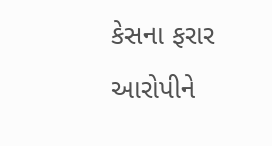કેસના ફરાર આરોપીને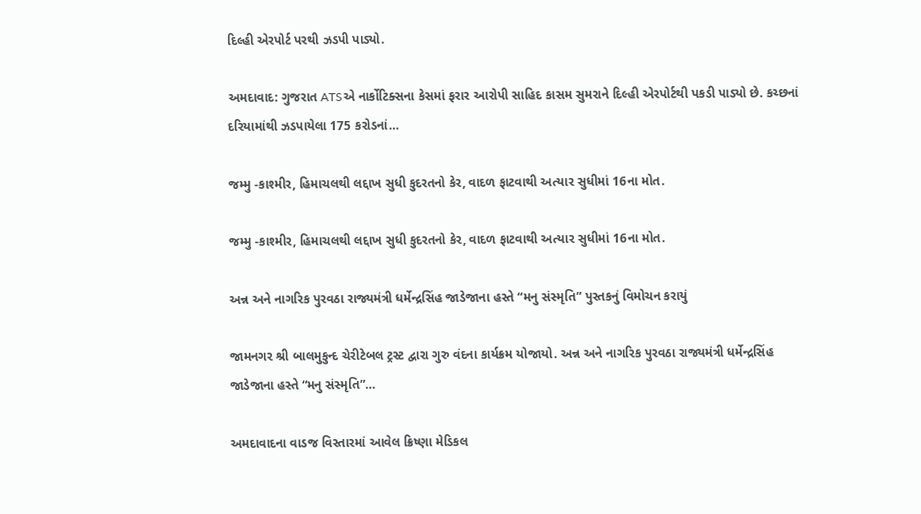દિલ્હી એરપોર્ટ પરથી ઝડપી પાડ્યો.

અમદાવાદ: ગુજરાત ATSએ નાર્કોટિક્સના કેસમાં ફરાર આરોપી સાહિદ કાસમ સુમરાને દિલ્હી એરપોર્ટથી પકડી પાડ્યો છે. કચ્છનાં દરિયામાંથી ઝડપાયેલા 175 કરોડનાં…

જમ્મુ -કાશ્મીર, હિમાચલથી લદ્દાખ સુધી કુદરતનો કેર, વાદળ ફાટવાથી અત્યાર સુધીમાં 16ના મોત.

જમ્મુ -કાશ્મીર, હિમાચલથી લદ્દાખ સુધી કુદરતનો કેર, વાદળ ફાટવાથી અત્યાર સુધીમાં 16ના મોત.

અન્ન અને નાગરિક પુરવઠા રાજ્યમંત્રી ધર્મેન્દ્રસિંહ જાડેજાના હસ્તે “મનુ સંસ્મૃતિ” પુસ્તકનું વિમોચન કરાયું

જામનગર શ્રી બાલમુકુન્દ ચેરીટેબલ ટ્રસ્ટ દ્વારા ગુરુ વંદના કાર્યક્રમ યોજાયો. અન્ન અને નાગરિક પુરવઠા રાજ્યમંત્રી ધર્મેન્દ્રસિંહ જાડેજાના હસ્તે “મનુ સંસ્મૃતિ”…

અમદાવાદના વાડજ વિસ્તારમાં આવેલ ક્રિષ્ણા મેડિકલ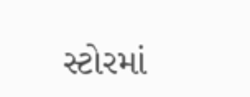સ્ટોરમાં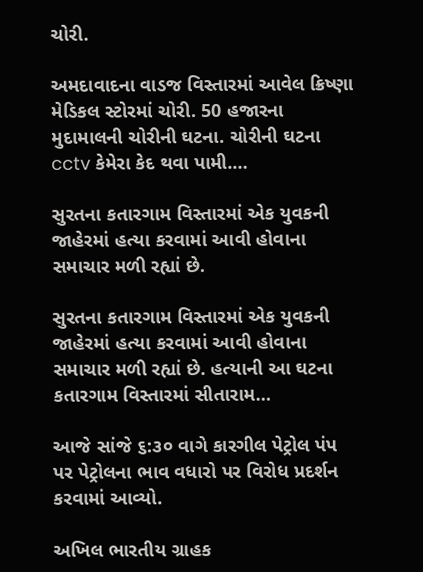ચોરી.

અમદાવાદના વાડજ વિસ્તારમાં આવેલ ક્રિષ્ણા મેડિકલ સ્ટોરમાં ચોરી. 50 હજારના મુદામાલની ચોરીની ઘટના. ચોરીની ઘટના cctv કેમેરા કેદ થવા પામી.…

સુરતના કતારગામ વિસ્તારમાં એક યુવકની જાહેરમાં હત્યા કરવામાં આવી હોવાના સમાચાર મળી રહ્યાં છે.

સુરતના કતારગામ વિસ્તારમાં એક યુવકની જાહેરમાં હત્યા કરવામાં આવી હોવાના સમાચાર મળી રહ્યાં છે. હત્યાની આ ઘટના કતારગામ વિસ્તારમાં સીતારામ…

આજે સાંજે ૬:૩૦ વાગે કારગીલ પેટ્રોલ પંપ પર પેટ્રોલના ભાવ વધારો પર વિરોધ પ્રદર્શન કરવામાં આવ્યો.

અખિલ ભારતીય ગ્રાહક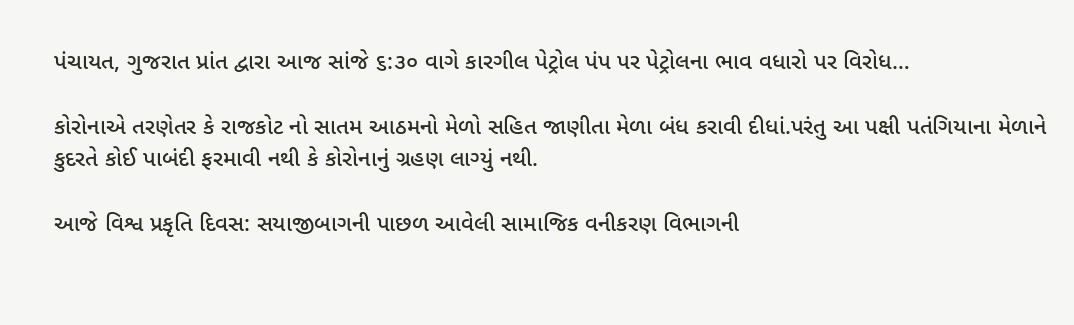પંચાયત, ગુજરાત પ્રાંત દ્વારા આજ સાંજે ૬:૩૦ વાગે કારગીલ પેટ્રોલ પંપ પર પેટ્રોલના ભાવ વધારો પર વિરોધ…

કોરોનાએ તરણેતર કે રાજકોટ નો સાતમ આઠમનો મેળો સહિત જાણીતા મેળા બંધ કરાવી દીધાં.પરંતુ આ પક્ષી પતંગિયાના મેળાને કુદરતે કોઈ પાબંદી ફરમાવી નથી કે કોરોનાનું ગ્રહણ લાગ્યું નથી.

આજે વિશ્વ પ્રકૃતિ દિવસ: સયાજીબાગની પાછળ આવેલી સામાજિક વનીકરણ વિભાગની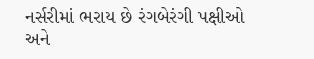નર્સરીમાં ભરાય છે રંગબેરંગી પક્ષીઓ અને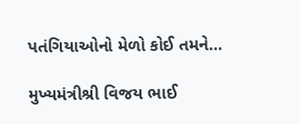પતંગિયાઓનો મેળો કોઈ તમને…

મુખ્યમંત્રીશ્રી વિજય ભાઈ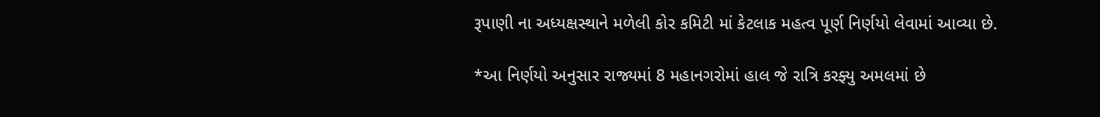રૂપાણી ના અધ્યક્ષસ્થાને મળેલી કોર કમિટી માં કેટલાક મહત્વ પૂર્ણ નિર્ણયો લેવામાં આવ્યા છે.

*આ નિર્ણયો અનુસાર રાજ્યમાં 8 મહાનગરોમાં હાલ જે રાત્રિ કરફ્યુ અમલમાં છે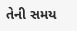તેની સમય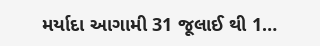મર્યાદા આગામી 31 જૂલાઈ થી 1…